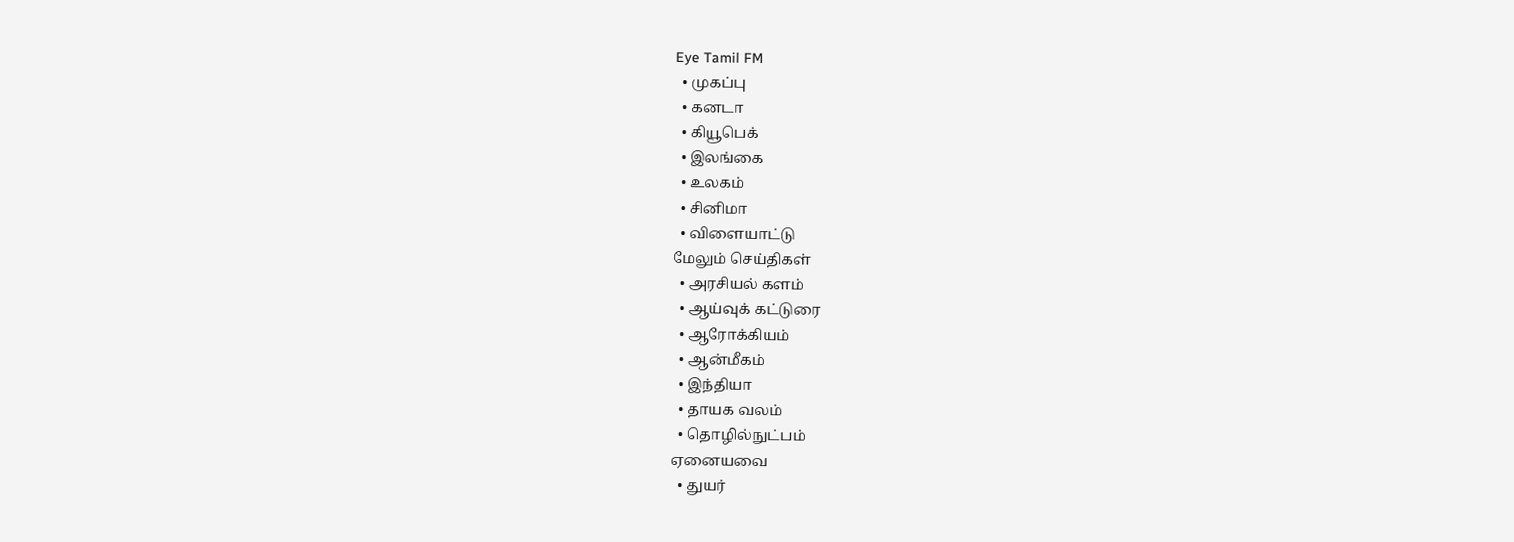Eye Tamil FM
  • முகப்பு
  • கனடா
  • கியூபெக்
  • இலங்கை
  • உலகம்
  • சினிமா
  • விளையாட்டு
மேலும் செய்திகள்
  • அரசியல் களம்
  • ஆய்வுக் கட்டுரை
  • ஆரோக்கியம்
  • ஆன்மீகம்
  • இந்தியா
  • தாயக வலம்
  • தொழில்நுட்பம்
ஏனையவை
  • துயர்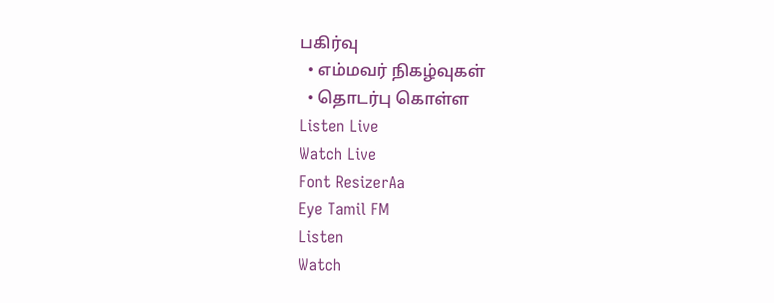பகிர்வு
  • எம்மவர் நிகழ்வுகள்
  • தொடர்பு கொள்ள
Listen Live
Watch Live
Font ResizerAa
Eye Tamil FM
Listen
Watch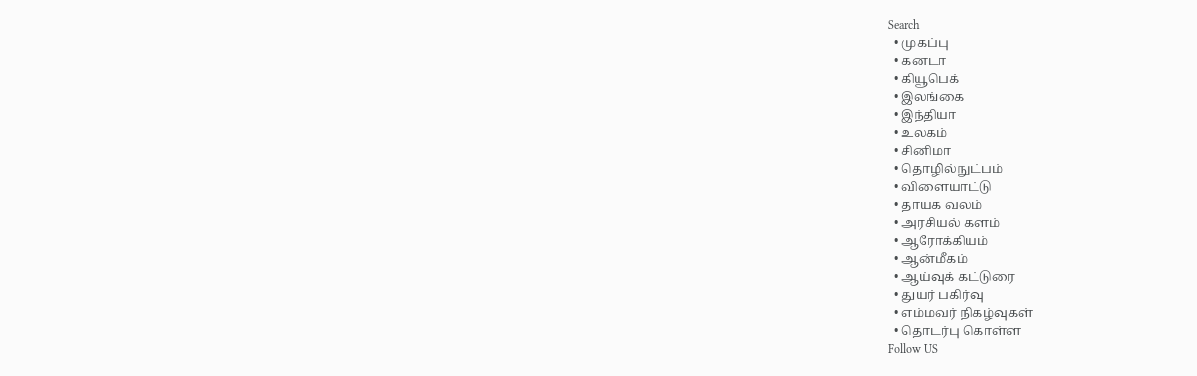Search
  • முகப்பு
  • கனடா
  • கியூபெக்
  • இலங்கை
  • இந்தியா
  • உலகம்
  • சினிமா
  • தொழில்நுட்பம்
  • விளையாட்டு
  • தாயக வலம்
  • அரசியல் களம்
  • ஆரோக்கியம்
  • ஆன்மீகம்
  • ஆய்வுக் கட்டுரை
  • துயர் பகிர்வு
  • எம்மவர் நிகழ்வுகள்
  • தொடர்பு கொள்ள
Follow US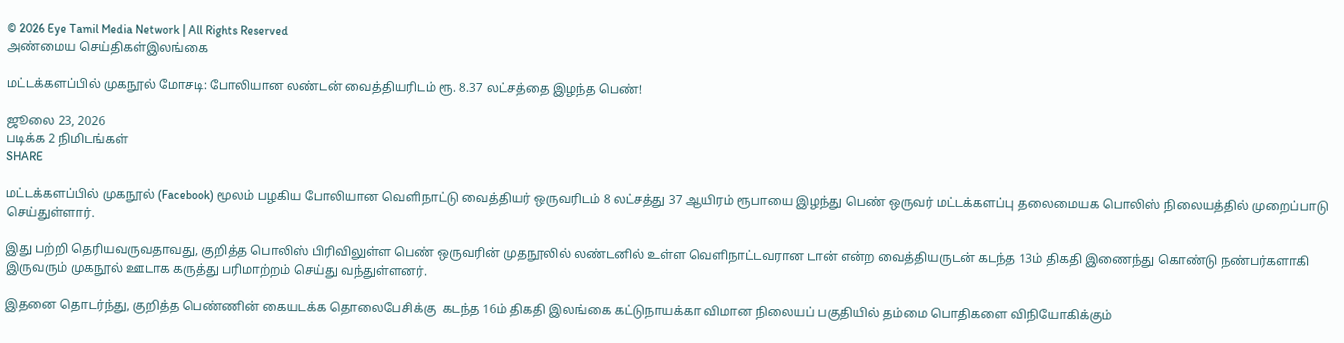© 2026 Eye Tamil Media Network | All Rights Reserved
அண்மைய செய்திகள்இலங்கை

மட்டக்களப்பில் முகநூல் மோசடி: போலியான லண்டன் வைத்தியரிடம் ரூ. 8.37 லட்சத்தை இழந்த பெண்!

ஜூலை 23, 2026
படிக்க 2 நிமிடங்கள்
SHARE

மட்டக்களப்பில் முகநூல் (Facebook) மூலம் பழகிய போலியான வெளிநாட்டு வைத்தியர் ஒருவரிடம் 8 லட்சத்து 37 ஆயிரம் ரூபாயை இழந்து பெண் ஒருவர் மட்டக்களப்பு தலைமையக பொலிஸ் நிலையத்தில் முறைப்பாடு செய்துள்ளார்.

இது பற்றி தெரியவருவதாவது, குறித்த பொலிஸ் பிரிவிலுள்ள பெண் ஒருவரின் முதநூலில் லண்டனில் உள்ள வெளிநாட்டவரான டான் என்ற வைத்தியருடன் கடந்த 13ம் திகதி இணைந்து கொண்டு நண்பர்களாகி இருவரும் முகநூல் ஊடாக கருத்து பரிமாற்றம் செய்து வந்துள்ளனர்.

இதனை தொடர்ந்து, குறித்த பெண்ணின் கையடக்க தொலைபேசிக்கு  கடந்த 16ம் திகதி இலங்கை கட்டுநாயக்கா விமான நிலையப் பகுதியில் தம்மை பொதிகளை விநியோகிக்கும்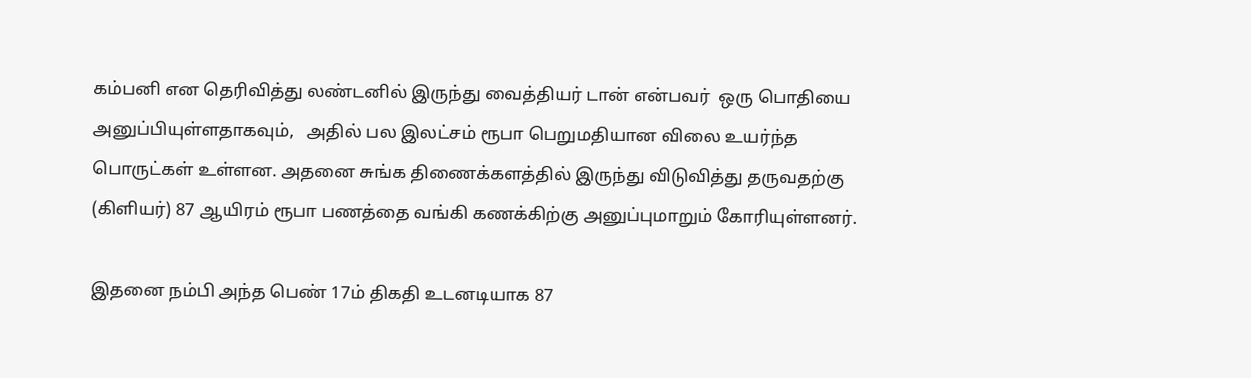கம்பனி என தெரிவித்து லண்டனில் இருந்து வைத்தியர் டான் என்பவர்  ஒரு பொதியை அனுப்பியுள்ளதாகவும்,   அதில் பல இலட்சம் ரூபா பெறுமதியான விலை உயர்ந்த பொருட்கள் உள்ளன. அதனை சுங்க திணைக்களத்தில் இருந்து விடுவித்து தருவதற்கு (கிளியர்) 87 ஆயிரம் ரூபா பணத்தை வங்கி கணக்கிற்கு அனுப்புமாறும் கோரியுள்ளனர்.

இதனை நம்பி அந்த பெண் 17ம் திகதி உடனடியாக 87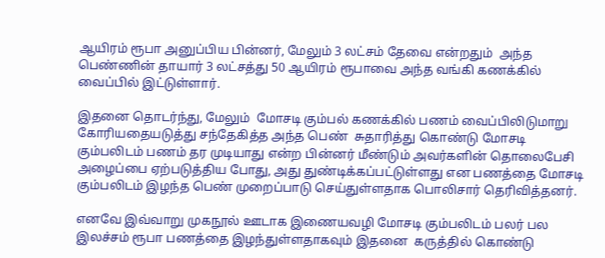ஆயிரம் ரூபா அனுப்பிய பின்னர், மேலும் 3 லட்சம் தேவை என்றதும்  அந்த பெண்ணின் தாயார் 3 லட்சத்து 50 ஆயிரம் ரூபாவை அந்த வங்கி கணக்கில் வைப்பில் இட்டுள்ளார்.

இதனை தொடர்ந்து, மேலும்  மோசடி கும்பல் கணக்கில் பணம் வைப்பிலிடுமாறு கோரியதையடுத்து சந்தேகித்த அந்த பெண்  சுதாரித்து கொண்டு மோசடி கும்பலிடம் பணம் தர முடியாது என்ற பின்னர் மீண்டும் அவர்களின் தொலைபேசி அழைப்பை ஏற்படுத்திய போது, அது துண்டிக்கப்பட்டுள்ளது என பணத்தை மோசடி கும்பலிடம் இழந்த பெண் முறைப்பாடு செய்துள்ளதாக பொலிசார் தெரிவித்தனர்.

எனவே இவ்வாறு முகநூல் ஊடாக இணையவழி மோசடி கும்பலிடம் பலர் பல இலச்சம் ரூபா பணத்தை இழந்துள்ளதாகவும் இதனை  கருத்தில் கொண்டு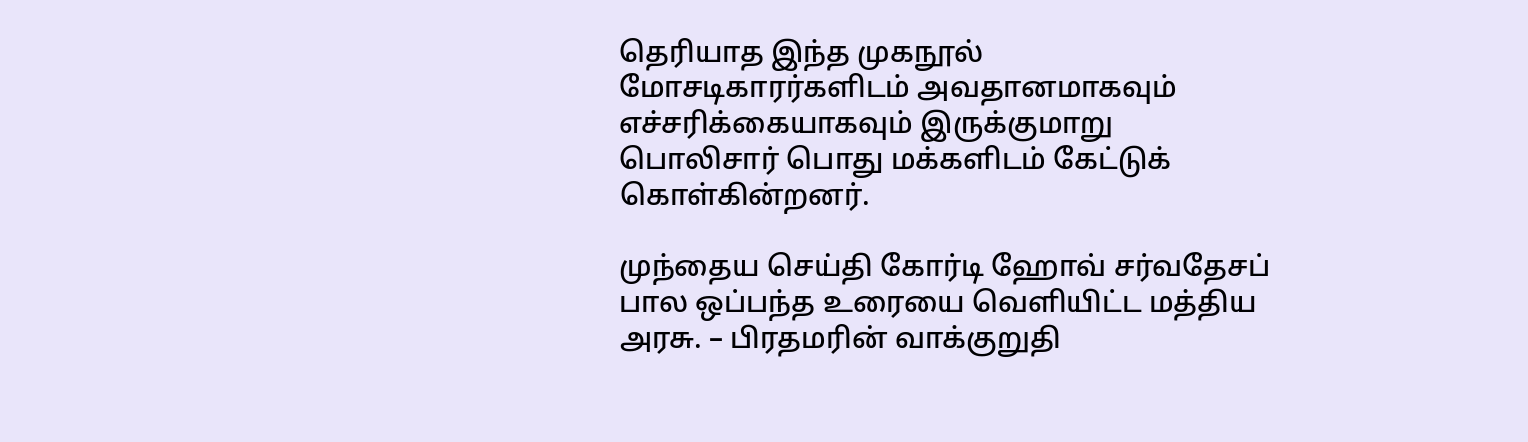தெரியாத இந்த முகநூல் மோசடிகாரர்களிடம் அவதானமாகவும் எச்சரிக்கையாகவும் இருக்குமாறு பொலிசார் பொது மக்களிடம் கேட்டுக் கொள்கின்றனர்.

முந்தைய செய்தி கோர்டி ஹோவ் சர்வதேசப் பால ஒப்பந்த உரையை வெளியிட்ட மத்திய அரசு. – பிரதமரின் வாக்குறுதி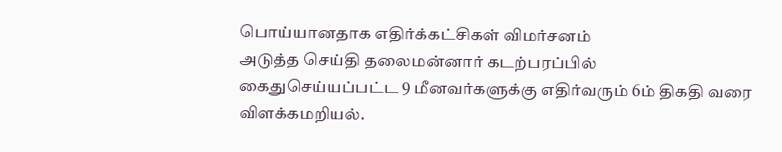பொய்யானதாக எதிர்க்கட்சிகள் விமர்சனம்
அடுத்த செய்தி தலைமன்னார் கடற்பரப்பில் கைதுசெய்யப்பட்ட 9 மீனவர்களுக்கு எதிர்வரும் 6ம் திகதி வரை விளக்கமறியல்.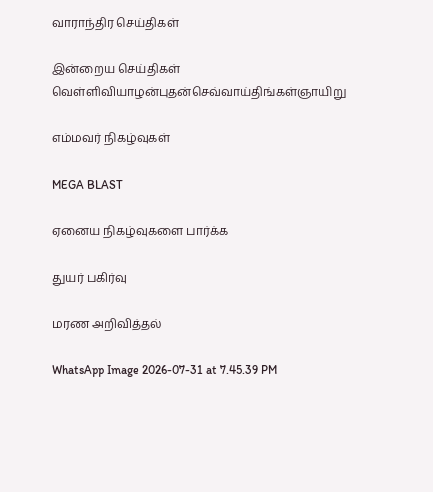வாராந்திர செய்திகள்

இன்றைய செய்திகள்
வெள்ளிவியாழன்புதன்செவ்வாய்திங்கள்ஞாயிறு

எம்மவர் நிகழ்வுகள்

MEGA BLAST

ஏனைய நிகழ்வுகளை பார்க்க

துயர் பகிர்வு

மரண அறிவித்தல்

WhatsApp Image 2026-07-31 at 7.45.39 PM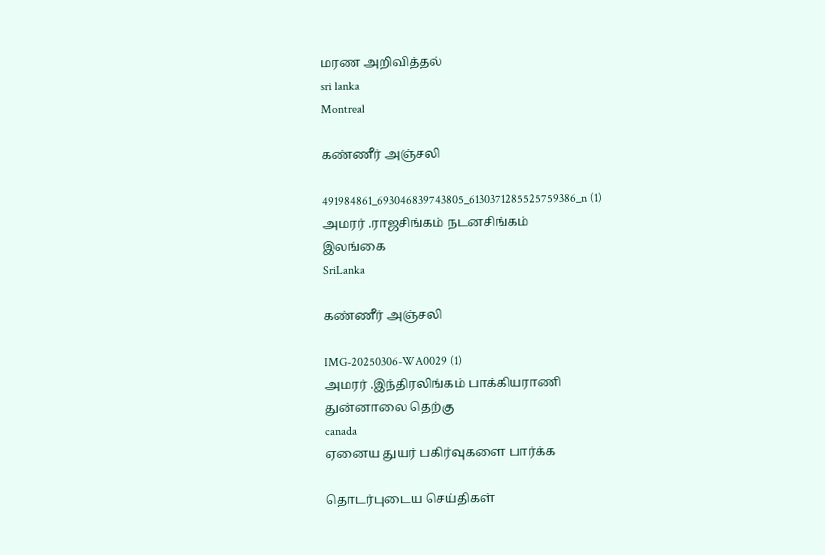மரண அறிவித்தல்
sri lanka
Montreal

கண்ணீர் அஞ்சலி

491984861_693046839743805_6130371285525759386_n (1)
அமரர் .ராஜசிங்கம் நடனசிங்கம்
இலங்கை
SriLanka

கண்ணீர் அஞ்சலி

IMG-20250306-WA0029 (1)
அமரர் .இந்திரலிங்கம் பாக்கியராணி
துன்னாலை தெற்கு
canada
ஏனைய துயர் பகிர்வுகளை பார்க்க

தொடர்புடைய செய்திகள்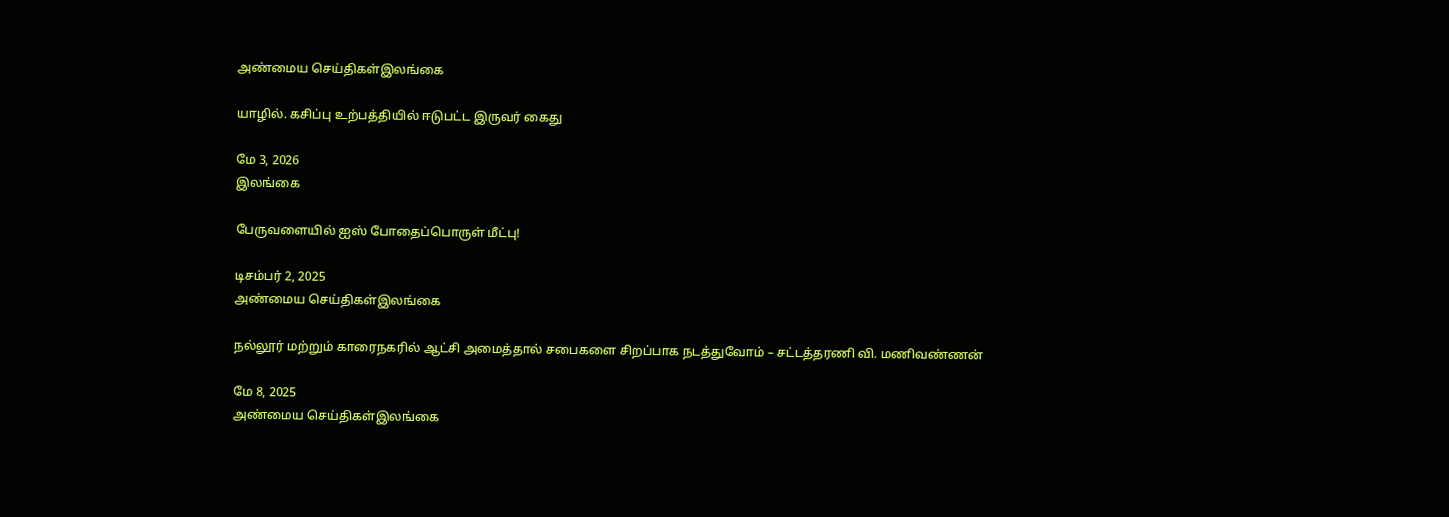அண்மைய செய்திகள்இலங்கை

யாழில். கசிப்பு உற்பத்தியில் ஈடுபட்ட இருவர் கைது

மே 3, 2026
இலங்கை

பேருவளையில் ஐஸ் போதைப்பொருள் மீட்பு!

டிசம்பர் 2, 2025
அண்மைய செய்திகள்இலங்கை

நல்லூர் மற்றும் காரைநகரில் ஆட்சி அமைத்தால் சபைகளை சிறப்பாக நடத்துவோம் – சட்டத்தரணி வி. மணிவண்ணன்

மே 8, 2025
அண்மைய செய்திகள்இலங்கை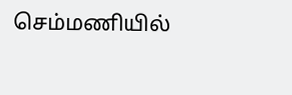செம்மணியில்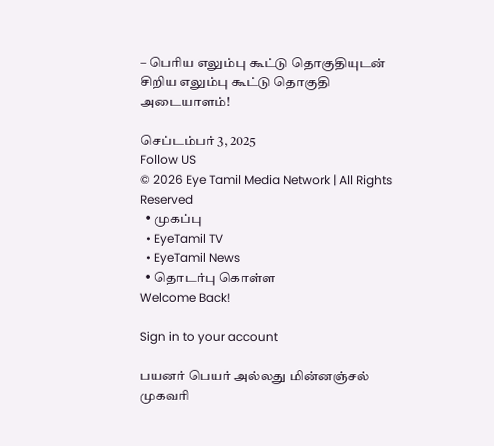– பெரிய எலும்பு கூட்டு தொகுதியுடன் சிறிய எலும்பு கூட்டு தொகுதி அடையாளம்!

செப்டம்பர் 3, 2025
Follow US
© 2026 Eye Tamil Media Network | All Rights Reserved
  • முகப்பு
  • EyeTamil TV
  • EyeTamil News
  • தொடர்பு கொள்ள
Welcome Back!

Sign in to your account

பயனர் பெயர் அல்லது மின்னஞ்சல் முகவரி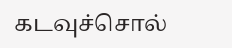கடவுச்சொல்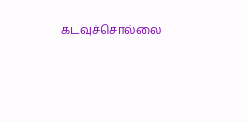கடவுச்சொல்லை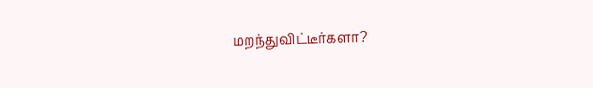மறந்துவிட்டீர்களா?